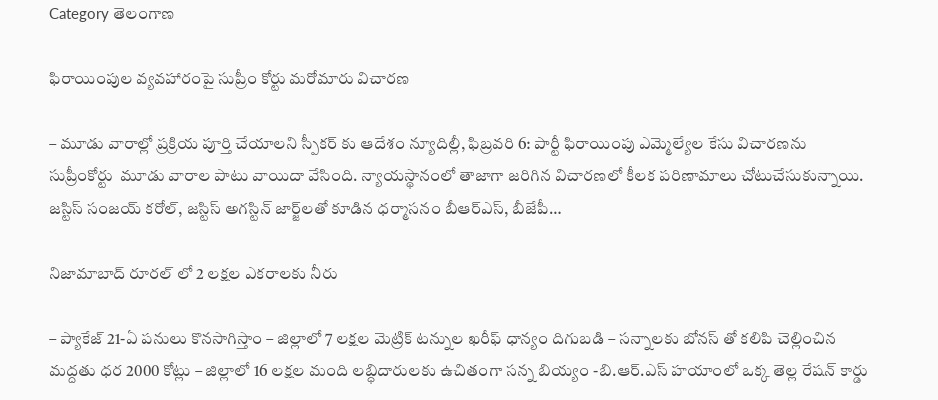Category తెలంగాణ

ఫిరాయింపుల వ్యవహారంపై సుప్రీం కోర్టు మరోమారు విచారణ

– మూడు వారాల్లో ప్రక్రియ పూర్తి చేయాలని స్పీకర్‌ ‌కు ఆదేశం న్యూదిల్లీ, ఫిబ్రవరి 6: పార్టీ ఫిరాయింపు ఎమ్మెల్యేల కేసు విచారణను సుప్రీంకోర్టు  మూడు వారాల పాటు వాయిదా వేసింది. న్యాయస్థానంలో తాజాగా జరిగిన విచారణలో కీలక పరిణామాలు చోటుచేసుకున్నాయి. జస్టిస్‌ ‌సంజయ్‌ ‌కరోల్‌, జస్టిస్‌ అగస్టిన్‌ ‌జార్జ్‌లతో కూడిన ధర్మాసనం బీఆర్‌ఎస్‌, బీజేపీ…

నిజామాబాద్ రూరల్ లో 2 లక్షల ఎక‌రాలకు నీరు

– ప్యాకేజ్ 21-ఏ పనులు కొనసాగిస్తాం – జిల్లాలో 7 లక్షల మెట్రిక్ టన్నుల ఖ‌రీఫ్‌ ధాన్యం దిగుబడి – సన్నాలకు బోనస్ తో కలిపి చెల్లించిన‌ మద్దతు ధర 2000 కోట్లు – జిల్లాలో 16 లక్షల మంది లబ్ధిదారులకు ఉచితంగా సన్న బియ్యం -బి.ఆర్.ఎస్ హ‌యాంలో ఒక్క తెల్ల రేషన్ కార్డు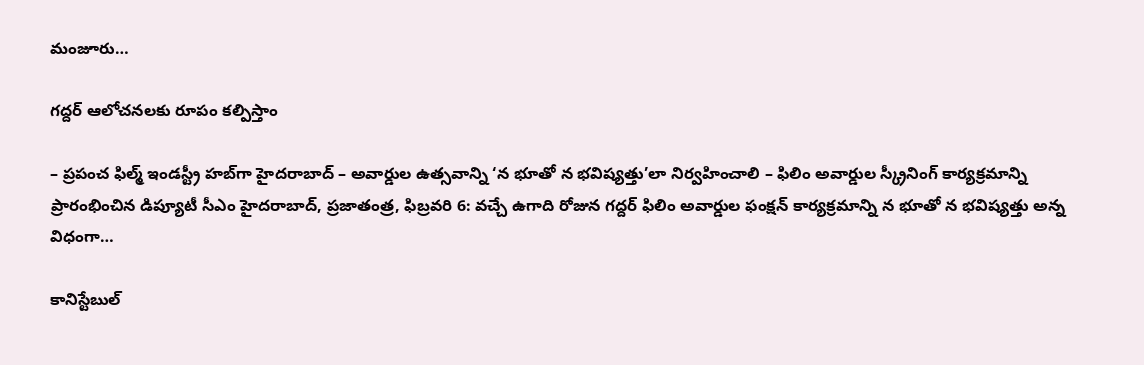మంజూరు…

గద్దర్ ఆలోచనలకు రూపం కల్పిస్తాం

– ప్రపంచ ఫిల్మ్ ఇండస్ట్రీ హబ్‌గా హైదరాబాద్ – అవార్డుల ఉత్సవాన్ని ‘న భూతో న భవిష్యత్తు’లా నిర్వహించాలి – ఫిలిం అవార్డుల స్క్రీనింగ్ కార్యక్రమాన్ని ప్రారంభించిన డిప్యూటీ సీఎం హైదరాబాద్, ప్రజాతంత్ర, ఫిబ్రవరి 6: వచ్చే ఉగాది రోజున గద్దర్ ఫిలిం అవార్డుల ఫంక్షన్ కార్యక్రమాన్ని న భూతో న భవిష్యత్తు అన్న విధంగా…

కానిస్టేబుల్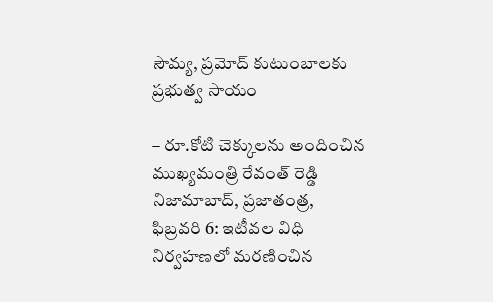సౌమ్య, ప్రమోద్ కుటుంబాలకు ప్రభుత్వ సాయం

– రూ.కోటి చెక్కులను అందించిన ముఖ్యమంత్రి రేవంత్ రెడ్డి నిజామాబాద్, ప్రజాతంత్ర, ఫిబ్రవరి 6: ఇటీవల విధి నిర్వహణలో మరణించిన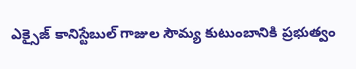ఎక్సైజ్ కానిస్టేబుల్ గాజుల సౌమ్య కుటుంబానికి ప్రభుత్వం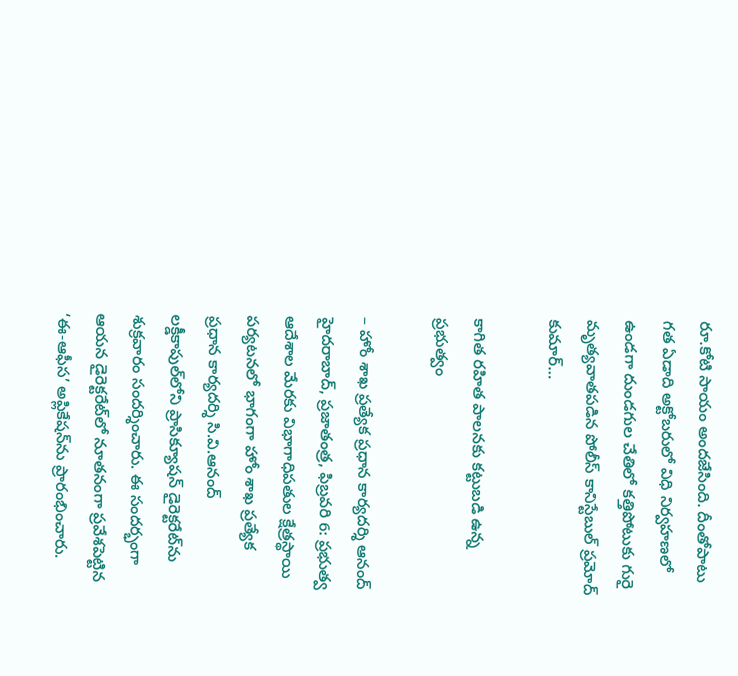రూ.కోటి సాయం అందజేసింది. దీంతోపాటు గత ఏడాది అక్టోబరులో విధి నిర్వహణలో ఉండగా దుండగుల చేతిలో కత్తిపోటుకు గురై మృత్యవాతపడిన పోలీస్ కానిస్టేబుల్ ప్రమోద్ కుమార్…

కాగిత రహిత పాలనకు కట్టుబడి ఉన్న ప్రభుత్వం

– హోం శాఖ ప్రత్యేక ప్రధాన కార్యదర్శి ఆనంద్ హైదరాబాద్, ప్రజాతంత్ర, ఫిబ్రవరి 6: ప్రభుత్వ ఆదేశాల మేరకు విభాగాధిపతుల క్షేత్రస్థాయి పర్యటనలో భాగంగా హోం శాఖ ప్రత్యేక ప్రధాన కార్యదర్శి సి.వి.ఆనంద్ లక్డీకాపుల్‌లోని ప్రాసిక్యూషన్ డైరెక్టరేట్‌ను శుక్రవారం సందర్శించారు. ఈ సందర్భంగా ఆయన డైరెక్టరేట్‌లో నూతనంగా ప్రవేశపెట్టిన ‘ఈ-ఆఫీస’ అప్లికేషన్‌ను ప్రారంభించారు.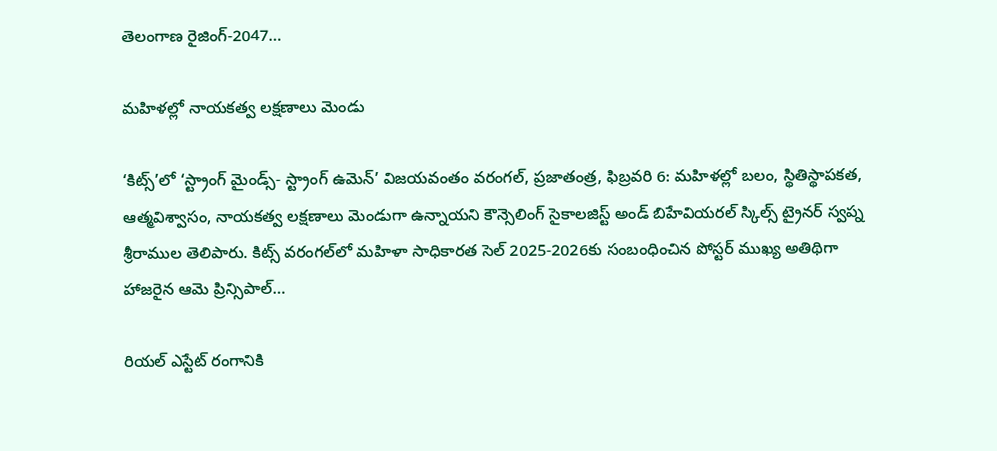తెలంగాణ రైజింగ్-2047…

మహిళల్లో నాయకత్వ లక్షణాలు మెండు

‘కిట్స్‌’లో ‘స్ట్రాంగ్ మైండ్స్- స్ట్రాంగ్ ఉమెన్‌’ విజయవంతం వరంగల్, ప్రజాతంత్ర, ఫిబ్రవరి 6: మహిళల్లో బలం, స్థితిస్థాపకత, ఆత్మవిశ్వాసం, నాయకత్వ లక్షణాలు మెండుగా ఉన్నాయని కౌన్సెలింగ్ సైకాలజిస్ట్ అండ్ బిహేవియరల్ స్కిల్స్ ట్రైనర్ స్వప్న శ్రీరాముల తెలిపారు. కిట్స్ వరంగల్‌లో మహిళా సాధికారత సెల్ 2025-2026కు సంబంధించిన పోస్టర్ ముఖ్య అతిథిగా హాజరైన ఆమె ప్రిన్సిపాల్…

రియల్ ఎస్టేట్ రంగానికి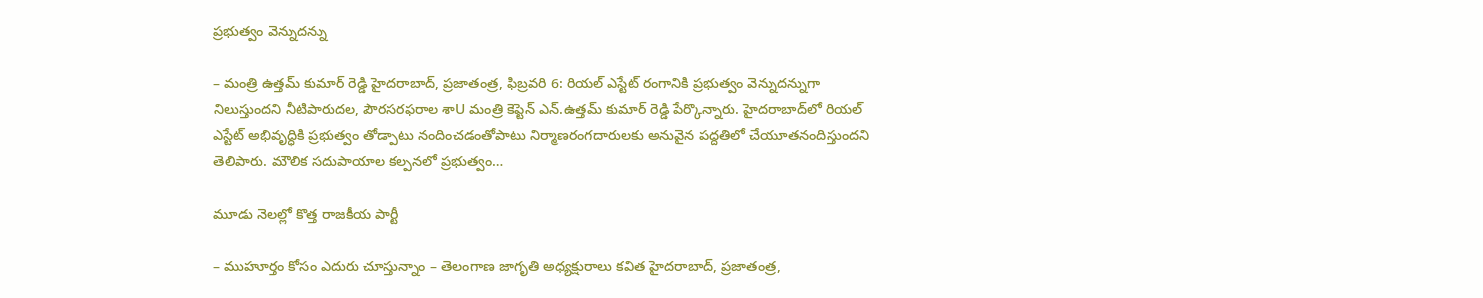ప్రభుత్వం వెన్నుదన్ను

– మంత్రి ఉత్తమ్ కుమార్ రెడ్డి హైదరాబాద్, ప్రజాతంత్ర, ఫిబ్రవరి 6: రియల్ ఎస్టేట్ రంగానికి ప్రభుత్వం వెన్నుదన్నుగా నిలుస్తుందని నీటిపారుదల, పౌరసరఫరాల శాU మంత్రి కెప్టెన్ ఎన్.ఉత్తమ్ కుమార్ రెడ్డి పేర్కొన్నారు. హైదరాబాద్‌లో రియల్ ఎస్టేట్ అభివృద్ధికి ప్రభుత్వం తోడ్పాటు నందించడంతోపాటు నిర్మాణరంగదారులకు అనువైన పద్దతిలో చేయూతనందిస్తుందని తెలిపారు. మౌలిక సదుపాయాల కల్పనలో ప్రభుత్వం…

మూడు నెలల్లో కొత్త రాజకీయ పార్టీ

– ముహూర్తం కోసం ఎదురు చూస్తున్నాం – తెలంగాణ‌ జాగృతి అధ్యక్షురాలు కవిత హైదరాబాద్‌, ప్రజాతంత్ర,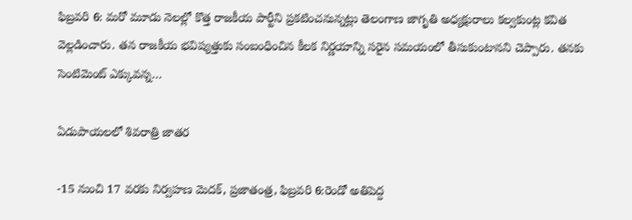ఫిబ్ర‌వ‌రి 6: మరో మూడు నెలల్లో కొత్త రాజకీయ పార్టీని ప్రకటించనున్నట్లు తెలంగాణ జాగృతి అధ్యక్షురాలు కల్వకుంట్ల కవిత వెల్లడించారు. తన రాజకీయ భవిష్యత్తుకు సంబంధించిన కీలక నిర్ణయాన్ని సరైన సమయంలో తీసుకుంటానని చెప్పారు. తనకు సెంటిమెంట్‌ ఎక్కువన్న…

ఏడుపాయలలో శివరాత్రి జాతర

-15 నుంచి 17 వరకు నిర్వహణ మెదక్‌, ప్రజాతంత్ర, ఫిబ్రవరి 6:రెండో అతిపెద్ద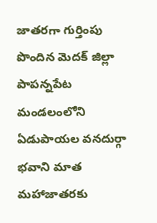జాతరగా గుర్తింపు పొందిన మెదక్‌ ‌జిల్లా పాపన్నపేట మండలంలోని ఏడుపాయల వనదుర్గా భవాని మాత మహాజాతరకు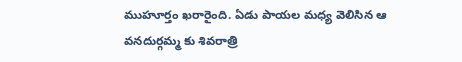ముహూర్తం ఖరారైంది. ఏడు పాయల మధ్య వెలిసిన ఆ వనదుర్గమ్మ కు శివరాత్రి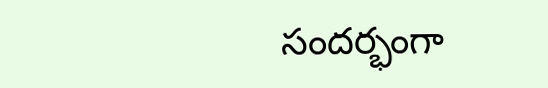సందర్భంగా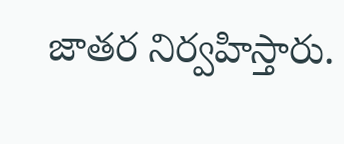జాతర నిర్వహిస్తారు.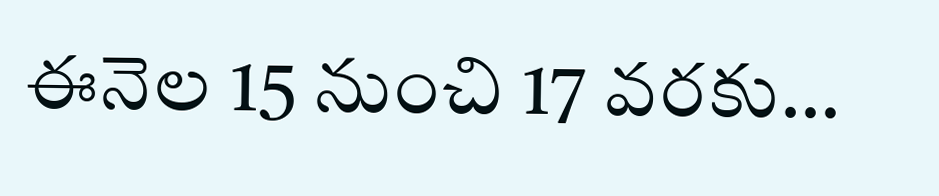ఈనెల‌ 15 నుంచి 17 వరకు…